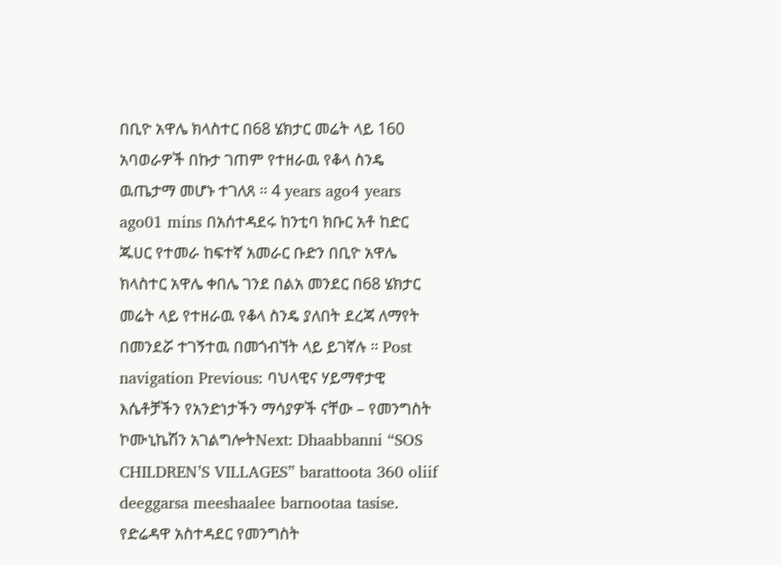በቢዮ አዋሌ ክላስተር በ68 ሄክታር መሬት ላይ 160 አባወራዎች በኩታ ገጠም የተዘራዉ የቆላ ስንዴ ዉጤታማ መሆኑ ተገለጸ ። 4 years ago4 years ago01 mins በአሰተዳደሩ ከንቲባ ክቡር አቶ ከድር ጁሀር የተመራ ከፍተኛ አመራር ቡድን በቢዮ አዋሌ ክላስተር አዋሌ ቀበሌ ገንደ በልአ መንደር በ68 ሄክታር መሬት ላይ የተዘራዉ የቆላ ስንዴ ያለበት ደረጃ ለማየት በመንደሯ ተገኝተዉ በመጎብኘት ላይ ይገኛሉ ። Post navigation Previous: ባህላዊና ሃይማኖታዊ እሴቶቻችን የአንድነታችን ማሳያዎች ናቸው – የመንግስት ኮሙኒኬሽን አገልግሎትNext: Dhaabbanni “SOS CHILDREN’S VILLAGES” barattoota 360 oliif deeggarsa meeshaalee barnootaa tasise.
የድሬዳዋ አስተዳደር የመንግስት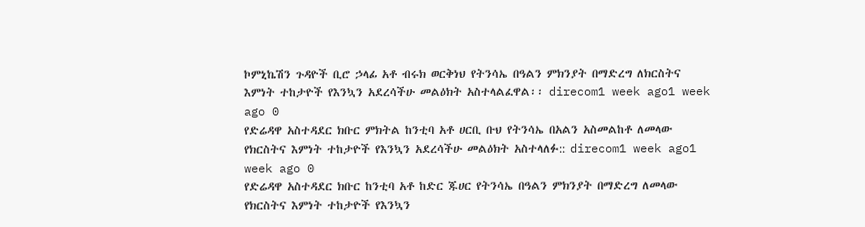ኮምኒኬሽን ጉዳዮች ቢሮ ኃላፊ አቶ ብሩክ ወርቅነህ የትንሳኤ በዓልን ምክንያት በማድረግ ለክርስትና እምነት ተከታዮች የእንኳን አደረሳችሁ መልዕክት አስተላልፈዋል፡፡ direcom1 week ago1 week ago 0
የድሬዳዋ አስተዳደር ክቡር ምክትል ከንቲባ አቶ ሀርቢ ቡህ የትንሳኤ በአልን አስመልከቶ ለመላው የክርስትና እምነት ተከታዮች የእንኳን አደረሳችሁ መልዕክት አስተላለፉ:: direcom1 week ago1 week ago 0
የድሬዳዋ አስተዳደር ክቡር ከንቲባ አቶ ከድር ጁሀር የትንሳኤ በዓልን ምክንያት በማድረግ ለመላው የክርስትና እምነት ተከታዮች የእንኳን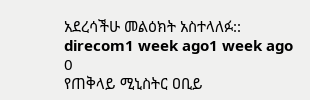አደረሳችሁ መልዕክት አስተላለፉ:: direcom1 week ago1 week ago 0
የጠቅላይ ሚኒስትር ዐቢይ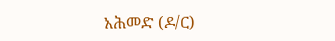አሕመድ (ዶ/ር)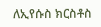ለኢየሱስ ክርስቶስ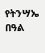የትንሣኤ በዓል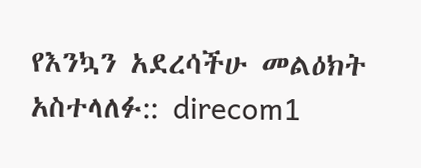የእንኳን አደረሳችሁ መልዕክት አስተላለፉ:: direcom1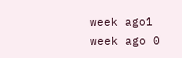week ago1 week ago 0